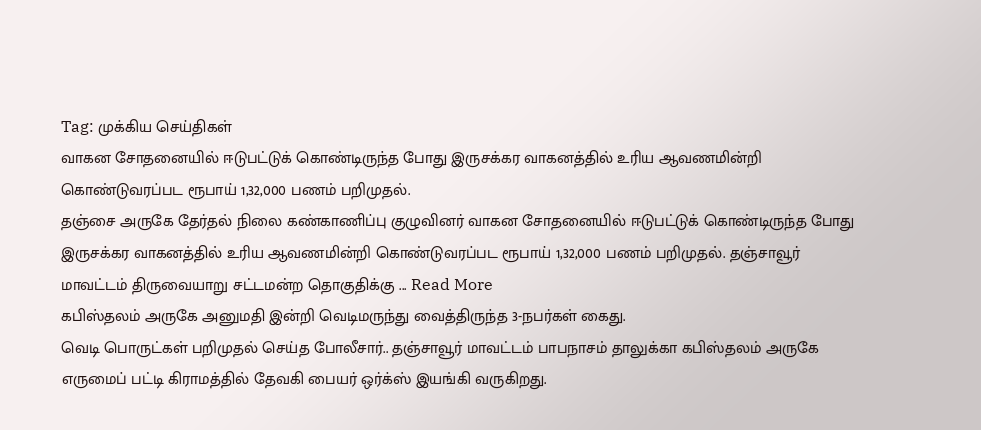Tag: முக்கிய செய்திகள்
வாகன சோதனையில் ஈடுபட்டுக் கொண்டிருந்த போது இருசக்கர வாகனத்தில் உரிய ஆவணமின்றி கொண்டுவரப்பட ரூபாய் 1,32,000 பணம் பறிமுதல்.
தஞ்சை அருகே தேர்தல் நிலை கண்காணிப்பு குழுவினர் வாகன சோதனையில் ஈடுபட்டுக் கொண்டிருந்த போது இருசக்கர வாகனத்தில் உரிய ஆவணமின்றி கொண்டுவரப்பட ரூபாய் 1,32,000 பணம் பறிமுதல். தஞ்சாவூர் மாவட்டம் திருவையாறு சட்டமன்ற தொகுதிக்கு ... Read More
கபிஸ்தலம் அருகே அனுமதி இன்றி வெடிமருந்து வைத்திருந்த 3-நபர்கள் கைது.
வெடி பொருட்கள் பறிமுதல் செய்த போலீசார்.. தஞ்சாவூர் மாவட்டம் பாபநாசம் தாலுக்கா கபிஸ்தலம் அருகே எருமைப் பட்டி கிராமத்தில் தேவகி பையர் ஒர்க்ஸ் இயங்கி வருகிறது.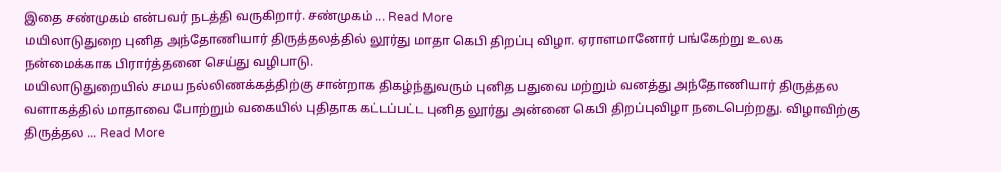இதை சண்முகம் என்பவர் நடத்தி வருகிறார். சண்முகம் ... Read More
மயிலாடுதுறை புனித அந்தோணியார் திருத்தலத்தில் லூர்து மாதா கெபி திறப்பு விழா. ஏராளமானோர் பங்கேற்று உலக நன்மைக்காக பிரார்த்தனை செய்து வழிபாடு.
மயிலாடுதுறையில் சமய நல்லிணக்கத்திற்கு சான்றாக திகழ்ந்துவரும் புனித பதுவை மற்றும் வனத்து அந்தோணியார் திருத்தல வளாகத்தில் மாதாவை போற்றும் வகையில் புதிதாக கட்டப்பட்ட புனித லூர்து அன்னை கெபி திறப்புவிழா நடைபெற்றது. விழாவிற்கு திருத்தல ... Read More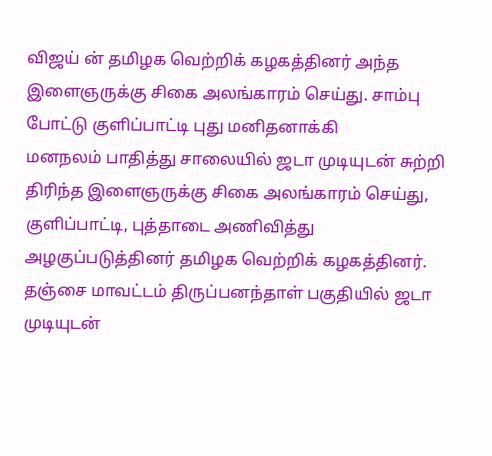விஜய் ன் தமிழக வெற்றிக் கழகத்தினர் அந்த இளைஞருக்கு சிகை அலங்காரம் செய்து. சாம்பு போட்டு குளிப்பாட்டி புது மனிதனாக்கி
மனநலம் பாதித்து சாலையில் ஜடா முடியுடன் சுற்றி திரிந்த இளைஞருக்கு சிகை அலங்காரம் செய்து, குளிப்பாட்டி, புத்தாடை அணிவித்து அழகுப்படுத்தினர் தமிழக வெற்றிக் கழகத்தினர். தஞ்சை மாவட்டம் திருப்பனந்தாள் பகுதியில் ஜடா முடியுடன்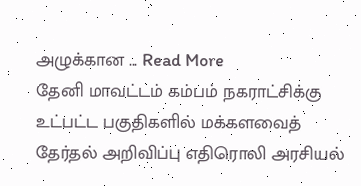அழுக்கான ... Read More
தேனி மாவட்டம் கம்பம் நகராட்சிக்கு உட்பட்ட பகுதிகளில் மக்களவைத் தேர்தல் அறிவிப்பு எதிரொலி அரசியல்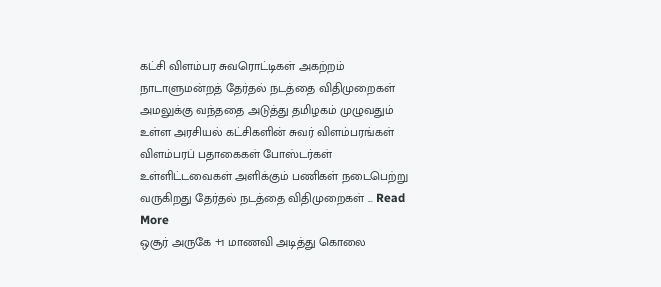கட்சி விளம்பர சுவரொட்டிகள் அகற்றம்
நாடாளுமன்றத் தேர்தல் நடத்தை விதிமுறைகள் அமலுக்கு வந்ததை அடுத்து தமிழகம் முழுவதும் உள்ள அரசியல் கட்சிகளின் சுவர் விளம்பரங்கள் விளம்பரப் பதாகைகள் போஸ்டர்கள் உள்ளிட்டவைகள் அளிக்கும் பணிகள் நடைபெற்று வருகிறது தேர்தல் நடத்தை விதிமுறைகள் ... Read More
ஒசூர் அருகே +1 மாணவி அடித்து கொலை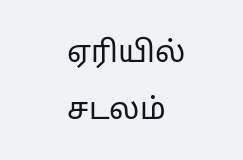ஏரியில் சடலம்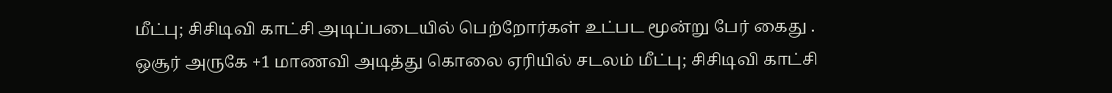மீட்பு; சிசிடிவி காட்சி அடிப்படையில் பெற்றோர்கள் உட்பட மூன்று பேர் கைது .
ஒசூர் அருகே +1 மாணவி அடித்து கொலை ஏரியில் சடலம் மீட்பு; சிசிடிவி காட்சி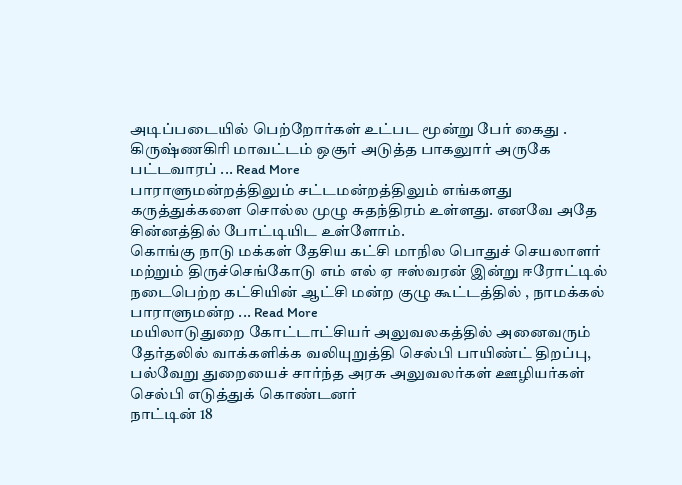அடிப்படையில் பெற்றோர்கள் உட்பட மூன்று பேர் கைது . கிருஷ்ணகிரி மாவட்டம் ஒசூர் அடுத்த பாகலுார் அருகே பட்டவாரப் ... Read More
பாராளுமன்றத்திலும் சட்டமன்றத்திலும் எங்களது கருத்துக்களை சொல்ல முழு சுதந்திரம் உள்ளது. எனவே அதே சின்னத்தில் போட்டியிட உள்ளோம்.
கொங்கு நாடு மக்கள் தேசிய கட்சி மாநில பொதுச் செயலாளர் மற்றும் திருச்செங்கோடு எம் எல் ஏ ஈஸ்வரன் இன்று ஈரோட்டில் நடைபெற்ற கட்சியின் ஆட்சி மன்ற குழு கூட்டத்தில் , நாமக்கல் பாராளுமன்ற ... Read More
மயிலாடுதுறை கோட்டாட்சியர் அலுவலகத்தில் அனைவரும் தேர்தலில் வாக்களிக்க வலியுறுத்தி செல்பி பாயிண்ட் திறப்பு, பல்வேறு துறையைச் சார்ந்த அரசு அலுவலர்கள் ஊழியர்கள் செல்பி எடுத்துக் கொண்டனர்
நாட்டின் 18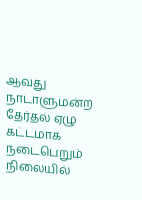ஆவது நாடாளுமன்ற தேர்தல் ஏழு கட்டமாக நடைபெறும் நிலையில்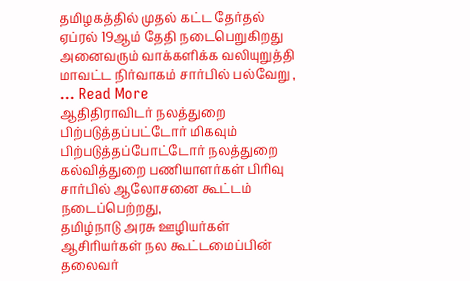தமிழகத்தில் முதல் கட்ட தேர்தல் ஏப்ரல் 19ஆம் தேதி நடைபெறுகிறது அனைவரும் வாக்களிக்க வலியுறுத்தி மாவட்ட நிர்வாகம் சார்பில் பல்வேறு , ... Read More
ஆதிதிராவிடர் நலத்துறை பிற்படுத்தப்பட்டோர் மிகவும் பிற்படுத்தப்போட்டோர் நலத்துறை கல்வித்துறை பணியாளர்கள் பிரிவு சார்பில் ஆலோசனை கூட்டம் நடைப்பெற்றது,
தமிழ்நாடு அரசு ஊழியர்கள் ஆசிரியர்கள் நல கூட்டமைப்பின் தலைவர்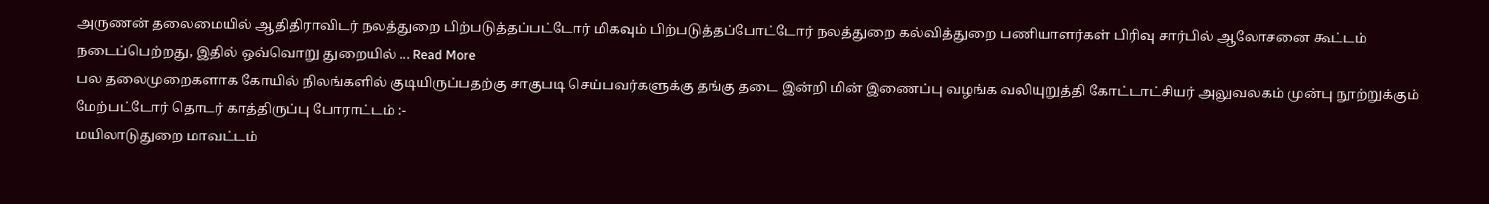அருணன் தலைமையில் ஆதிதிராவிடர் நலத்துறை பிற்படுத்தப்பட்டோர் மிகவும் பிற்படுத்தப்போட்டோர் நலத்துறை கல்வித்துறை பணியாளர்கள் பிரிவு சார்பில் ஆலோசனை கூட்டம் நடைப்பெற்றது, இதில் ஒவ்வொறு துறையில் ... Read More
பல தலைமுறைகளாக கோயில் நிலங்களில் குடியிருப்பதற்கு சாகுபடி செய்பவர்களுக்கு தங்கு தடை இன்றி மின் இணைப்பு வழங்க வலியுறுத்தி கோட்டாட்சியர் அலுவலகம் முன்பு நூற்றுக்கும் மேற்பட்டோர் தொடர் காத்திருப்பு போராட்டம் :-
மயிலாடுதுறை மாவட்டம்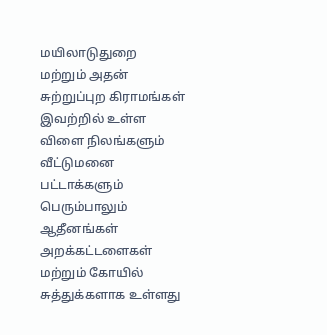மயிலாடுதுறை மற்றும் அதன் சுற்றுப்புற கிராமங்கள் இவற்றில் உள்ள விளை நிலங்களும் வீட்டுமனை பட்டாக்களும் பெரும்பாலும் ஆதீனங்கள் அறக்கட்டளைகள் மற்றும் கோயில் சுத்துக்களாக உள்ளது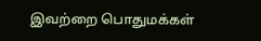இவற்றை பொதுமக்கள்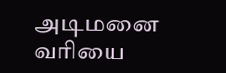அடிமனை வரியை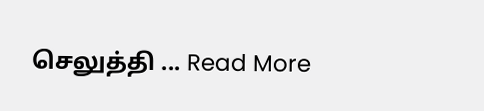செலுத்தி ... Read More